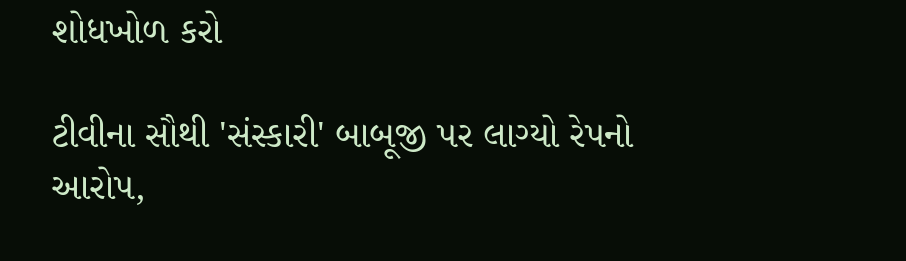શોધખોળ કરો

ટીવીના સૌથી 'સંસ્કારી' બાબૂજી પર લાગ્યો રેપનો આરોપ,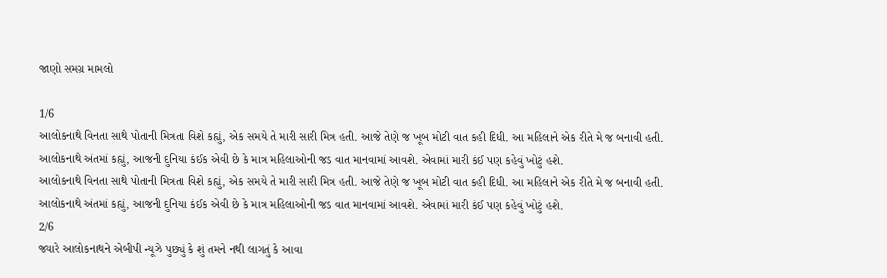જાણો સમગ્ર મામલો

1/6
આલોકનાથે વિનતા સાથે પોતાની મિત્રતા વિશે કહ્યું, એક સમયે તે મારી સારી મિત્ર હતી. આજે તેણે જ ખૂબ મોટી વાત કહી દિધી. આ મહિલાને એક રીતે મે જ બનાવી હતી. આલોકનાથે અંતમાં કહ્યું, આજની દુનિયા કંઈક એવી છે કે માત્ર મહિલાઓની જડ વાત માનવામાં આવશે. એવામાં મારી કંઈ પણ કહેવું ખોટું હશે.
આલોકનાથે વિનતા સાથે પોતાની મિત્રતા વિશે કહ્યું, એક સમયે તે મારી સારી મિત્ર હતી. આજે તેણે જ ખૂબ મોટી વાત કહી દિધી. આ મહિલાને એક રીતે મે જ બનાવી હતી. આલોકનાથે અંતમાં કહ્યું, આજની દુનિયા કંઈક એવી છે કે માત્ર મહિલાઓની જડ વાત માનવામાં આવશે. એવામાં મારી કંઈ પણ કહેવું ખોટું હશે.
2/6
જ્યારે આલોકનાથને એબીપી ન્યૂઝે પુછ્યું કે શું તમને નથી લાગતું કે આવા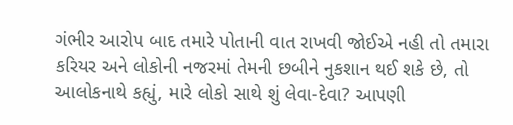ગંભીર આરોપ બાદ તમારે પોતાની વાત રાખવી જોઈએ નહી તો તમારા કરિયર અને લોકોની નજરમાં તેમની છબીને નુકશાન થઈ શકે છે, તો આલોકનાથે કહ્યું, મારે લોકો સાથે શું લેવા-દેવા? આપણી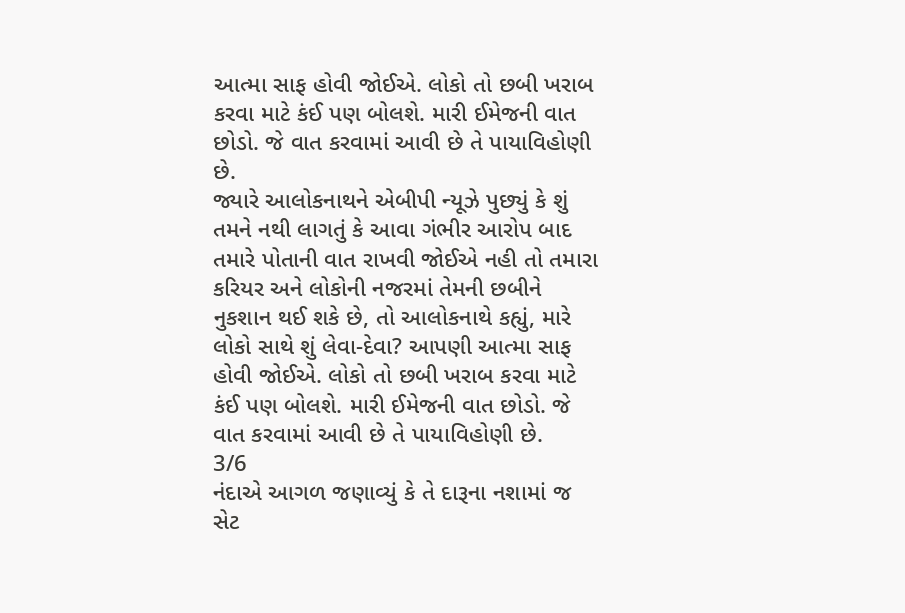આત્મા સાફ હોવી જોઈએ. લોકો તો છબી ખરાબ કરવા માટે કંઈ પણ બોલશે. મારી ઈમેજની વાત છોડો. જે વાત કરવામાં આવી છે તે પાયાવિહોણી છે.
જ્યારે આલોકનાથને એબીપી ન્યૂઝે પુછ્યું કે શું તમને નથી લાગતું કે આવા ગંભીર આરોપ બાદ તમારે પોતાની વાત રાખવી જોઈએ નહી તો તમારા કરિયર અને લોકોની નજરમાં તેમની છબીને નુકશાન થઈ શકે છે, તો આલોકનાથે કહ્યું, મારે લોકો સાથે શું લેવા-દેવા? આપણી આત્મા સાફ હોવી જોઈએ. લોકો તો છબી ખરાબ કરવા માટે કંઈ પણ બોલશે. મારી ઈમેજની વાત છોડો. જે વાત કરવામાં આવી છે તે પાયાવિહોણી છે.
3/6
નંદાએ આગળ જણાવ્યું કે તે દારૂના નશામાં જ સેટ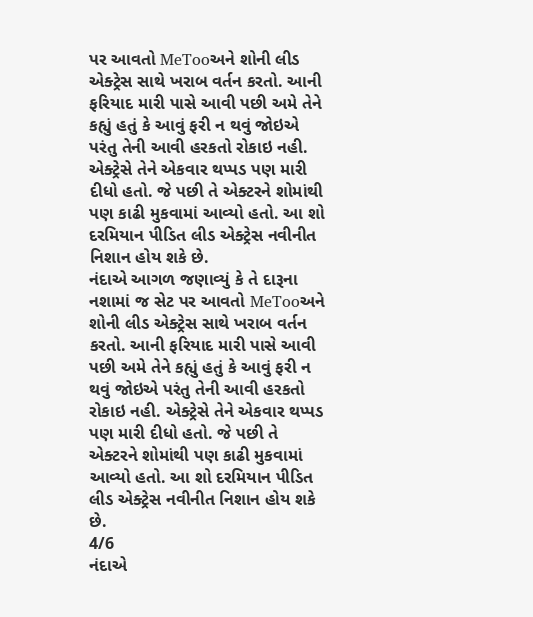પર આવતો MeTooઅને શોની લીડ એક્ટ્રેસ સાથે ખરાબ વર્તન કરતો. આની ફરિયાદ મારી પાસે આવી પછી અમે તેને કહ્યું હતું કે આવું ફરી ન થવું જોઇએ પરંતુ તેની આવી હરકતો રોકાઇ નહી. એક્ટ્રેસે તેને એકવાર થપ્પડ પણ મારી દીધો હતો. જે પછી તે એક્ટરને શોમાંથી પણ કાઢી મુકવામાં આવ્યો હતો. આ શો દરમિયાન પીડિત લીડ એક્ટ્રેસ નવીનીત નિશાન હોય શકે છે.
નંદાએ આગળ જણાવ્યું કે તે દારૂના નશામાં જ સેટ પર આવતો MeTooઅને શોની લીડ એક્ટ્રેસ સાથે ખરાબ વર્તન કરતો. આની ફરિયાદ મારી પાસે આવી પછી અમે તેને કહ્યું હતું કે આવું ફરી ન થવું જોઇએ પરંતુ તેની આવી હરકતો રોકાઇ નહી. એક્ટ્રેસે તેને એકવાર થપ્પડ પણ મારી દીધો હતો. જે પછી તે એક્ટરને શોમાંથી પણ કાઢી મુકવામાં આવ્યો હતો. આ શો દરમિયાન પીડિત લીડ એક્ટ્રેસ નવીનીત નિશાન હોય શકે છે.
4/6
નંદાએ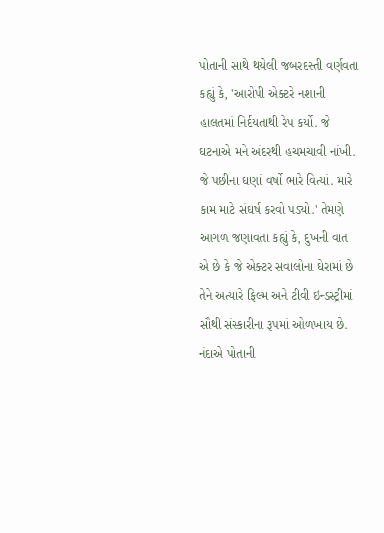પોતાની સાથે થયેલી જબરદસ્તી વર્ણવતા કહ્યું કે, 'આરોપી એક્ટરે નશાની હાલતમાં નિર્દયતાથી રેપ કર્યો. જે ઘટનાએ મને અંદરથી હચમચાવી નાંખી. જે પછીના ઘણાં વર્ષો ભારે વિત્યાં. મારે કામ માટે સંઘર્ષ કરવો પડ્યો.' તેમણે આગળ જણાવતા કહ્યું કે, દુખની વાત એ છે કે જે એક્ટર સવાલોના ઘેરામાં છે તેને અત્યારે ફિલ્મ અને ટીવી ઇન્ડસ્ટ્રીમાં સૌથી સંસ્કારીના રૂપમાં ઓળખાય છે.
નંદાએ પોતાની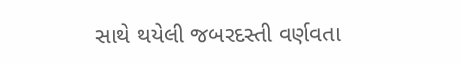સાથે થયેલી જબરદસ્તી વર્ણવતા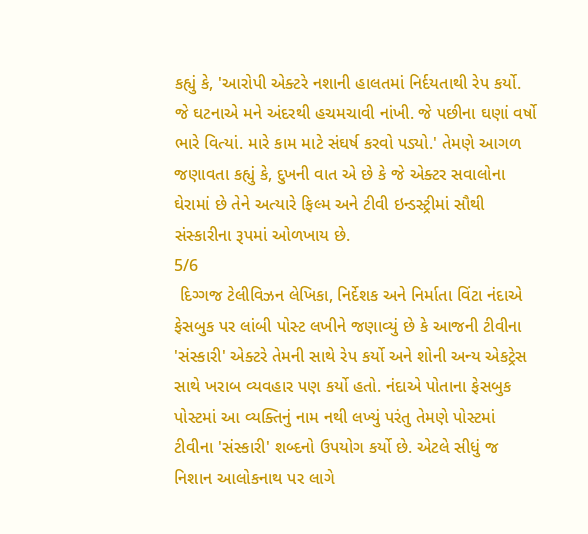કહ્યું કે, 'આરોપી એક્ટરે નશાની હાલતમાં નિર્દયતાથી રેપ કર્યો. જે ઘટનાએ મને અંદરથી હચમચાવી નાંખી. જે પછીના ઘણાં વર્ષો ભારે વિત્યાં. મારે કામ માટે સંઘર્ષ કરવો પડ્યો.' તેમણે આગળ જણાવતા કહ્યું કે, દુખની વાત એ છે કે જે એક્ટર સવાલોના ઘેરામાં છે તેને અત્યારે ફિલ્મ અને ટીવી ઇન્ડસ્ટ્રીમાં સૌથી સંસ્કારીના રૂપમાં ઓળખાય છે.
5/6
 દિગ્ગજ ટેલીવિઝન લેખિકા, નિર્દેશક અને નિર્માતા વિંટા નંદાએ ફેસબુક પર લાંબી પોસ્ટ લખીને જણાવ્યું છે કે આજની ટીવીના 'સંસ્કારી' એક્ટરે તેમની સાથે રેપ કર્યો અને શોની અન્ય એકટ્રેસ સાથે ખરાબ વ્યવહાર પણ કર્યો હતો. નંદાએ પોતાના ફેસબુક પોસ્ટમાં આ વ્યક્તિનું નામ નથી લખ્યું પરંતુ તેમણે પોસ્ટમાં ટીવીના 'સંસ્કારી' શબ્દનો ઉપયોગ કર્યો છે. એટલે સીધું જ નિશાન આલોકનાથ પર લાગે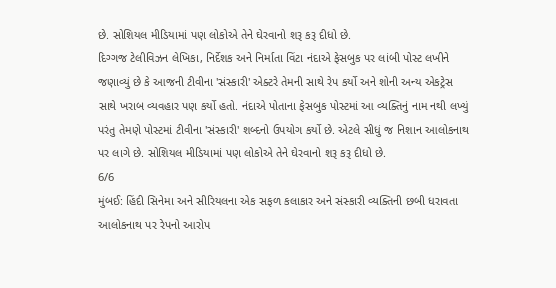છે. સોશિયલ મીડિયામાં પણ લોકોએ તેને ઘેરવાનો શરૂ કરૂ દીધો છે.
દિગ્ગજ ટેલીવિઝન લેખિકા, નિર્દેશક અને નિર્માતા વિંટા નંદાએ ફેસબુક પર લાંબી પોસ્ટ લખીને જણાવ્યું છે કે આજની ટીવીના 'સંસ્કારી' એક્ટરે તેમની સાથે રેપ કર્યો અને શોની અન્ય એકટ્રેસ સાથે ખરાબ વ્યવહાર પણ કર્યો હતો. નંદાએ પોતાના ફેસબુક પોસ્ટમાં આ વ્યક્તિનું નામ નથી લખ્યું પરંતુ તેમણે પોસ્ટમાં ટીવીના 'સંસ્કારી' શબ્દનો ઉપયોગ કર્યો છે. એટલે સીધું જ નિશાન આલોકનાથ પર લાગે છે. સોશિયલ મીડિયામાં પણ લોકોએ તેને ઘેરવાનો શરૂ કરૂ દીધો છે.
6/6
મુંબઈ: હિંદી સિનેમા અને સીરિયલના એક સફળ કલાકાર અને સંસ્કારી વ્યક્તિની છબી ધરાવતા આલોકનાથ પર રેપનો આરોપ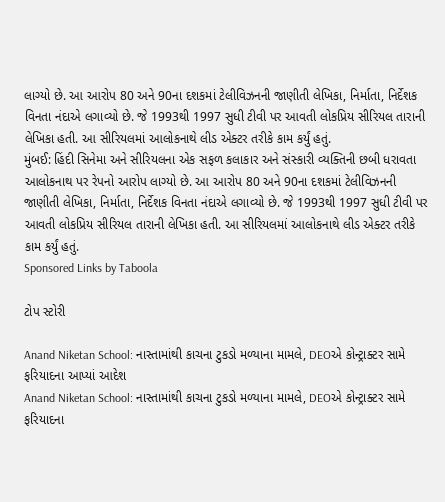લાગ્યો છે. આ આરોપ 80 અને 90ના દશકમાં ટેલીવિઝનની જાણીતી લેખિકા, નિર્માતા, નિર્દેશક વિનતા નંદાએ લગાવ્યો છે. જે 1993થી 1997 સુધી ટીવી પર આવતી લોકપ્રિય સીરિયલ તારાની લેખિકા હતી. આ સીરિયલમાં આલોકનાથે લીડ એક્ટર તરીકે કામ કર્યું હતું.
મુંબઈ: હિંદી સિનેમા અને સીરિયલના એક સફળ કલાકાર અને સંસ્કારી વ્યક્તિની છબી ધરાવતા આલોકનાથ પર રેપનો આરોપ લાગ્યો છે. આ આરોપ 80 અને 90ના દશકમાં ટેલીવિઝનની જાણીતી લેખિકા, નિર્માતા, નિર્દેશક વિનતા નંદાએ લગાવ્યો છે. જે 1993થી 1997 સુધી ટીવી પર આવતી લોકપ્રિય સીરિયલ તારાની લેખિકા હતી. આ સીરિયલમાં આલોકનાથે લીડ એક્ટર તરીકે કામ કર્યું હતું.
Sponsored Links by Taboola

ટોપ સ્ટોરી

Anand Niketan School: નાસ્તામાંથી કાચના ટુકડો મળ્યાના મામલે, DEOએ કોન્ટ્રાક્ટર સામે ફરિયાદના આપ્યાં આદેશ
Anand Niketan School: નાસ્તામાંથી કાચના ટુકડો મળ્યાના મામલે, DEOએ કોન્ટ્રાક્ટર સામે ફરિયાદના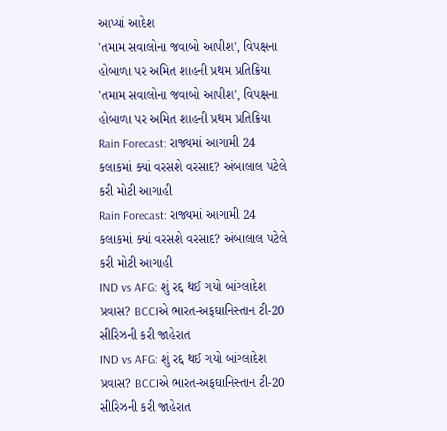આપ્યાં આદેશ
'તમામ સવાલોના જવાબો આપીશ', વિપક્ષના હોબાળા પર અમિત શાહની પ્રથમ પ્રતિક્રિયા
'તમામ સવાલોના જવાબો આપીશ', વિપક્ષના હોબાળા પર અમિત શાહની પ્રથમ પ્રતિક્રિયા
Rain Forecast: રાજ્યમાં આગામી 24 કલાકમાં ક્યાં વરસશે વરસાદ? અંબાલાલ પટેલે કરી મોટી આગાહી
Rain Forecast: રાજ્યમાં આગામી 24 કલાકમાં ક્યાં વરસશે વરસાદ? અંબાલાલ પટેલે કરી મોટી આગાહી
IND vs AFG: શું રદ્દ થઈ ગયો બાંગ્લાદેશ પ્રવાસ? BCCIએ ભારત-અફઘાનિસ્તાન ટી-20 સીરિઝની કરી જાહેરાત
IND vs AFG: શું રદ્દ થઈ ગયો બાંગ્લાદેશ પ્રવાસ? BCCIએ ભારત-અફઘાનિસ્તાન ટી-20 સીરિઝની કરી જાહેરાત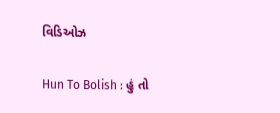વિડિઓઝ

Hun To Bolish : હું તો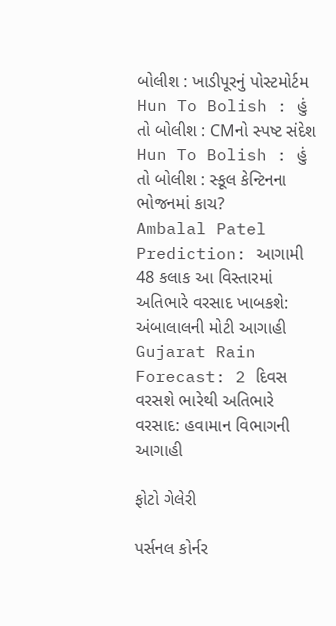બોલીશ : ખાડીપૂરનું પોસ્ટમોર્ટમ
Hun To Bolish : હું તો બોલીશ : CMનો સ્પષ્ટ સંદેશ
Hun To Bolish : હું તો બોલીશ : સ્કૂલ કેન્ટિનના ભોજનમાં કાચ?
Ambalal Patel Prediction: આગામી 48 કલાક આ વિસ્તારમાં અતિભારે વરસાદ ખાબકશે: અંબાલાલની મોટી આગાહી
Gujarat Rain Forecast: 2 દિવસ વરસશે ભારેથી અતિભારે વરસાદ: હવામાન વિભાગની આગાહી

ફોટો ગેલેરી

પર્સનલ કોર્નર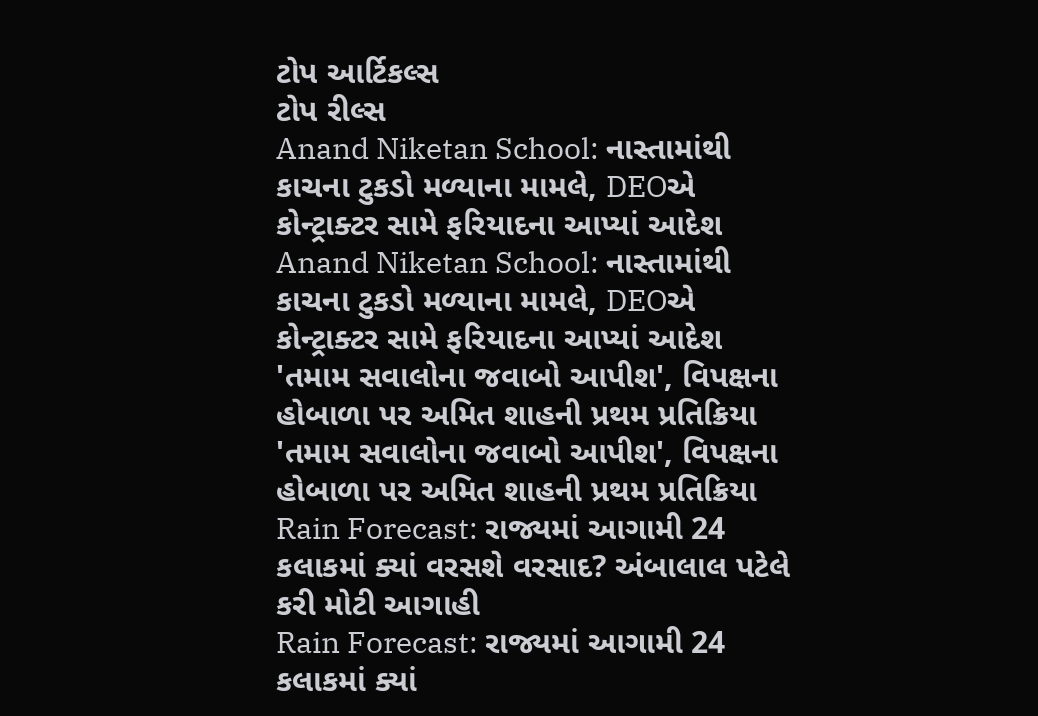ટોપ આર્ટિકલ્સ
ટોપ રીલ્સ
Anand Niketan School: નાસ્તામાંથી કાચના ટુકડો મળ્યાના મામલે, DEOએ કોન્ટ્રાક્ટર સામે ફરિયાદના આપ્યાં આદેશ
Anand Niketan School: નાસ્તામાંથી કાચના ટુકડો મળ્યાના મામલે, DEOએ કોન્ટ્રાક્ટર સામે ફરિયાદના આપ્યાં આદેશ
'તમામ સવાલોના જવાબો આપીશ', વિપક્ષના હોબાળા પર અમિત શાહની પ્રથમ પ્રતિક્રિયા
'તમામ સવાલોના જવાબો આપીશ', વિપક્ષના હોબાળા પર અમિત શાહની પ્રથમ પ્રતિક્રિયા
Rain Forecast: રાજ્યમાં આગામી 24 કલાકમાં ક્યાં વરસશે વરસાદ? અંબાલાલ પટેલે કરી મોટી આગાહી
Rain Forecast: રાજ્યમાં આગામી 24 કલાકમાં ક્યાં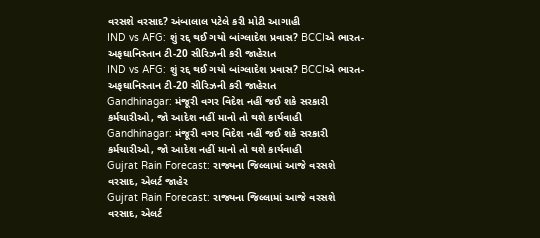વરસશે વરસાદ? અંબાલાલ પટેલે કરી મોટી આગાહી
IND vs AFG: શું રદ્દ થઈ ગયો બાંગ્લાદેશ પ્રવાસ? BCCIએ ભારત-અફઘાનિસ્તાન ટી-20 સીરિઝની કરી જાહેરાત
IND vs AFG: શું રદ્દ થઈ ગયો બાંગ્લાદેશ પ્રવાસ? BCCIએ ભારત-અફઘાનિસ્તાન ટી-20 સીરિઝની કરી જાહેરાત
Gandhinagar: મંજૂરી વગર વિદેશ નહીં જઈ શકે સરકારી કર્મચારીઓ, જો આદેશ નહીં માનો તો થશે કાર્યવાહી
Gandhinagar: મંજૂરી વગર વિદેશ નહીં જઈ શકે સરકારી કર્મચારીઓ, જો આદેશ નહીં માનો તો થશે કાર્યવાહી
Gujrat Rain Forecast: રાજ્યના જિલ્લામાં આજે વરસશે વરસાદ, એલર્ટ જાહેર
Gujrat Rain Forecast: રાજ્યના જિલ્લામાં આજે વરસશે વરસાદ, એલર્ટ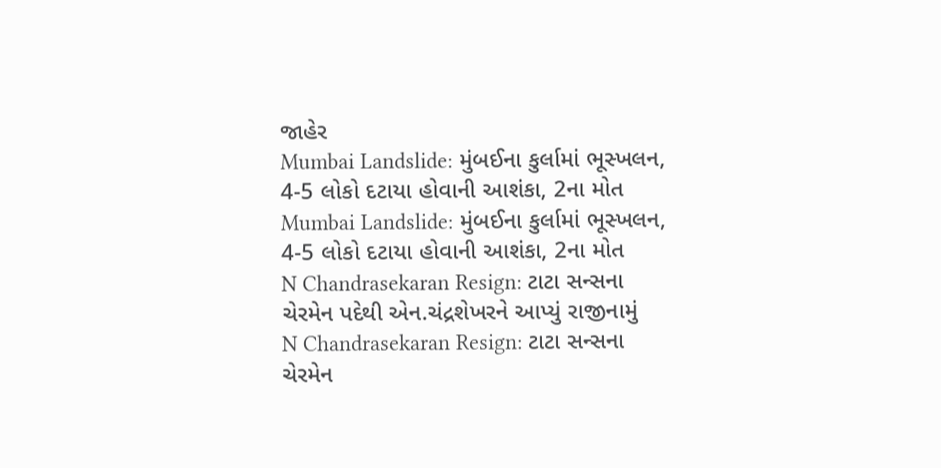જાહેર
Mumbai Landslide: મુંબઈના કુર્લામાં ભૂસ્ખલન, 4-5 લોકો દટાયા હોવાની આશંકા, 2ના મોત
Mumbai Landslide: મુંબઈના કુર્લામાં ભૂસ્ખલન, 4-5 લોકો દટાયા હોવાની આશંકા, 2ના મોત
N Chandrasekaran Resign: ટાટા સન્સના ચેરમેન પદેથી એન.ચંદ્રશેખરને આપ્યું રાજીનામું
N Chandrasekaran Resign: ટાટા સન્સના ચેરમેન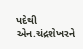પદેથી એન.ચંદ્રશેખરને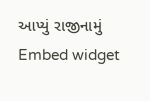આપ્યું રાજીનામું
Embed widget